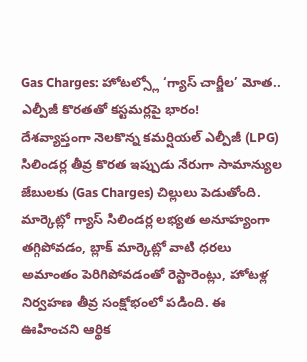Gas Charges: హోటల్స్లో ‘గ్యాస్ చార్జీల’ మోత.. ఎల్పీజీ కొరతతో కస్టమర్లపై భారం!
దేశవ్యాప్తంగా నెలకొన్న కమర్షియల్ ఎల్పీజీ (LPG) సిలిండర్ల తీవ్ర కొరత ఇప్పుడు నేరుగా సామాన్యుల జేబులకు (Gas Charges) చిల్లులు పెడుతోంది. మార్కెట్లో గ్యాస్ సిలిండర్ల లభ్యత అనూహ్యంగా తగ్గిపోవడం, బ్లాక్ మార్కెట్లో వాటి ధరలు అమాంతం పెరిగిపోవడంతో రెస్టారెంట్లు, హోటళ్ల నిర్వహణ తీవ్ర సంక్షోభంలో పడింది. ఈ ఊహించని ఆర్థిక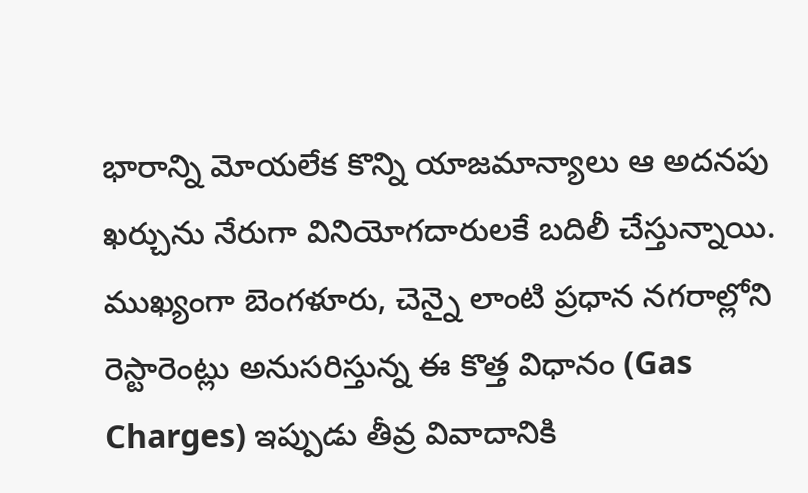భారాన్ని మోయలేక కొన్ని యాజమాన్యాలు ఆ అదనపు ఖర్చును నేరుగా వినియోగదారులకే బదిలీ చేస్తున్నాయి.
ముఖ్యంగా బెంగళూరు, చెన్నై లాంటి ప్రధాన నగరాల్లోని రెస్టారెంట్లు అనుసరిస్తున్న ఈ కొత్త విధానం (Gas Charges) ఇప్పుడు తీవ్ర వివాదానికి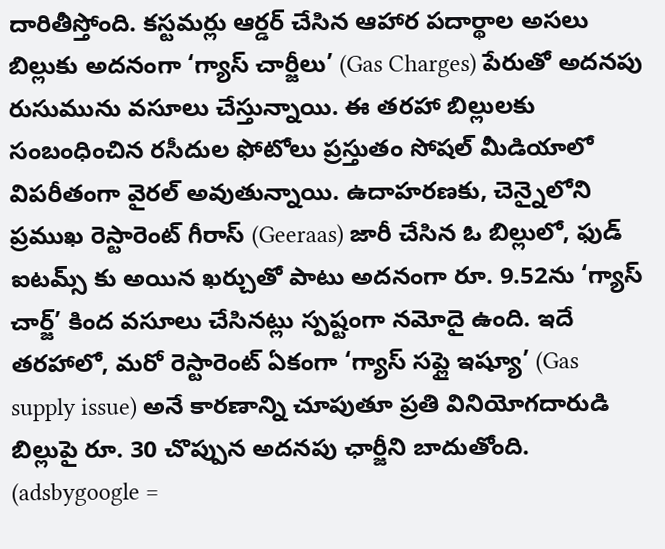దారితీస్తోంది. కస్టమర్లు ఆర్డర్ చేసిన ఆహార పదార్థాల అసలు బిల్లుకు అదనంగా ‘గ్యాస్ చార్జీలు’ (Gas Charges) పేరుతో అదనపు రుసుమును వసూలు చేస్తున్నాయి. ఈ తరహా బిల్లులకు సంబంధించిన రసీదుల ఫోటోలు ప్రస్తుతం సోషల్ మీడియాలో విపరీతంగా వైరల్ అవుతున్నాయి. ఉదాహరణకు, చెన్నైలోని ప్రముఖ రెస్టారెంట్ గీరాస్ (Geeraas) జారీ చేసిన ఓ బిల్లులో, ఫుడ్ ఐటమ్స్ కు అయిన ఖర్చుతో పాటు అదనంగా రూ. 9.52ను ‘గ్యాస్ చార్జ్’ కింద వసూలు చేసినట్లు స్పష్టంగా నమోదై ఉంది. ఇదే తరహాలో, మరో రెస్టారెంట్ ఏకంగా ‘గ్యాస్ సప్లై ఇష్యూ’ (Gas supply issue) అనే కారణాన్ని చూపుతూ ప్రతి వినియోగదారుడి బిల్లుపై రూ. 30 చొప్పున అదనపు ఛార్జీని బాదుతోంది.
(adsbygoogle =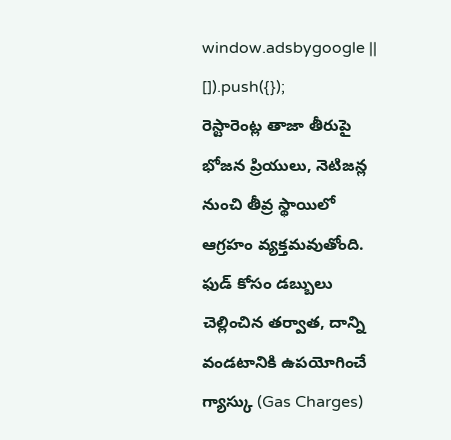window.adsbygoogle || []).push({});
రెస్టారెంట్ల తాజా తీరుపై భోజన ప్రియులు, నెటిజన్ల నుంచి తీవ్ర స్థాయిలో ఆగ్రహం వ్యక్తమవుతోంది. ఫుడ్ కోసం డబ్బులు చెల్లించిన తర్వాత, దాన్ని వండటానికి ఉపయోగించే గ్యాస్కు (Gas Charges)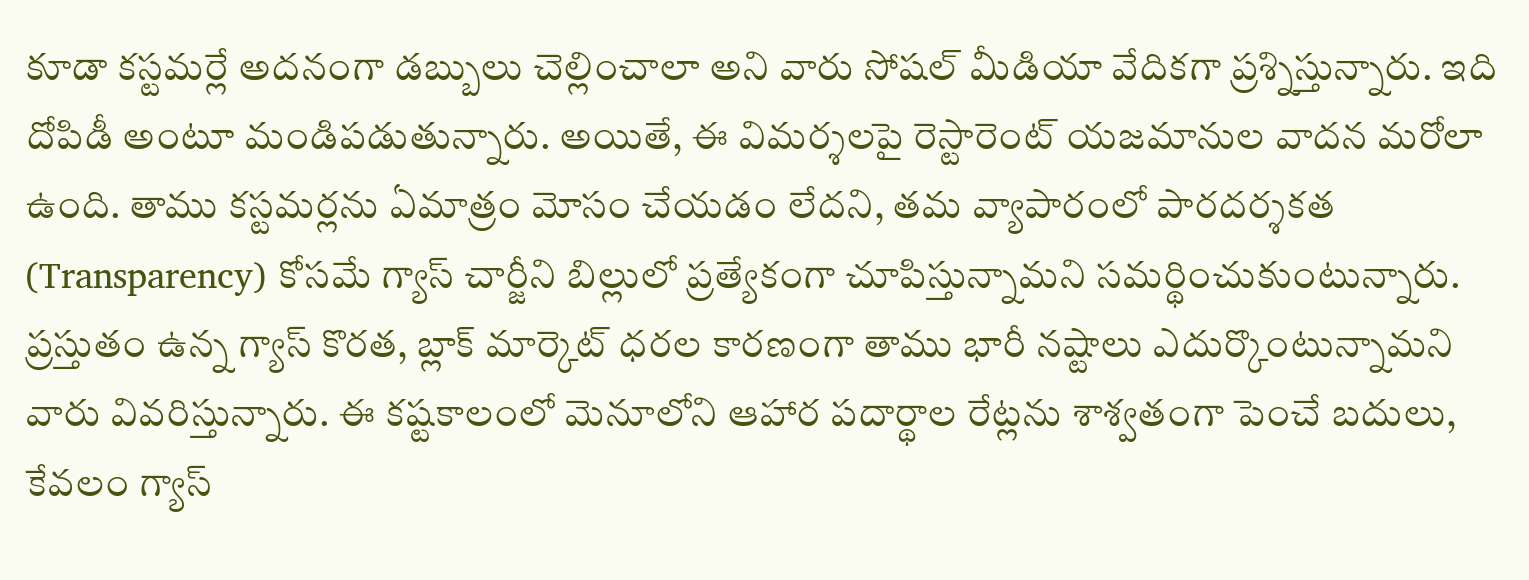కూడా కస్టమర్లే అదనంగా డబ్బులు చెల్లించాలా అని వారు సోషల్ మీడియా వేదికగా ప్రశ్నిస్తున్నారు. ఇది దోపిడీ అంటూ మండిపడుతున్నారు. అయితే, ఈ విమర్శలపై రెస్టారెంట్ యజమానుల వాదన మరోలా ఉంది. తాము కస్టమర్లను ఏమాత్రం మోసం చేయడం లేదని, తమ వ్యాపారంలో పారదర్శకత (Transparency) కోసమే గ్యాస్ చార్జీని బిల్లులో ప్రత్యేకంగా చూపిస్తున్నామని సమర్థించుకుంటున్నారు. ప్రస్తుతం ఉన్న గ్యాస్ కొరత, బ్లాక్ మార్కెట్ ధరల కారణంగా తాము భారీ నష్టాలు ఎదుర్కొంటున్నామని వారు వివరిస్తున్నారు. ఈ కష్టకాలంలో మెనూలోని ఆహార పదార్థాల రేట్లను శాశ్వతంగా పెంచే బదులు, కేవలం గ్యాస్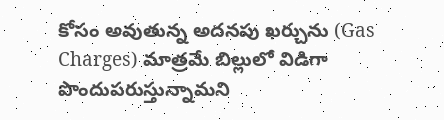కోసం అవుతున్న అదనపు ఖర్చును (Gas Charges) మాత్రమే బిల్లులో విడిగా పొందుపరుస్తున్నామని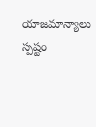యాజమాన్యాలు స్పష్టం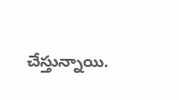చేస్తున్నాయి.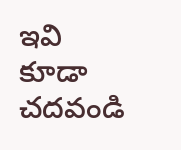ఇవి కూడా చదవండి